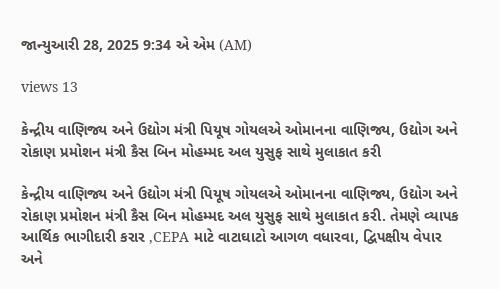જાન્યુઆરી 28, 2025 9:34 એ એમ (AM)

views 13

કેન્દ્રીય વાણિજ્ય અને ઉદ્યોગ મંત્રી પિયૂષ ગોયલએ ઓમાનના વાણિજ્ય, ઉદ્યોગ અને રોકાણ પ્રમોશન મંત્રી કૈસ બિન મોહમ્મદ અલ યુસુફ સાથે મુલાકાત કરી

કેન્દ્રીય વાણિજ્ય અને ઉદ્યોગ મંત્રી પિયૂષ ગોયલએ ઓમાનના વાણિજ્ય, ઉદ્યોગ અને રોકાણ પ્રમોશન મંત્રી કૈસ બિન મોહમ્મદ અલ યુસુફ સાથે મુલાકાત કરી. તેમણે વ્યાપક આર્થિક ભાગીદારી કરાર ,CEPA માટે વાટાઘાટો આગળ વધારવા, દ્વિપક્ષીય વેપાર અને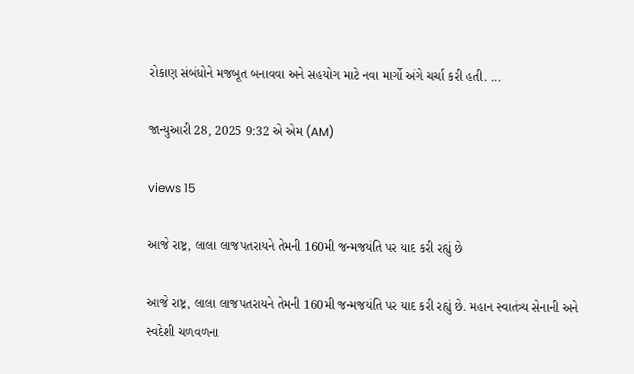રોકાણ સંબંધોને મજબૂત બનાવવા અને સહયોગ માટે નવા માર્ગો અંગે ચર્ચા કરી હતી. ...

જાન્યુઆરી 28, 2025 9:32 એ એમ (AM)

views 15

આજે રાષ્ટ્ર, લાલા લાજપતરાયને તેમની 160મી જન્મજયંતિ પર યાદ કરી રહ્યું છે

આજે રાષ્ટ્ર, લાલા લાજપતરાયને તેમની 160મી જન્મજયંતિ પર યાદ કરી રહ્યું છે. મહાન સ્વાતંત્ર્ય સેનાની અને સ્વદેશી ચળવળના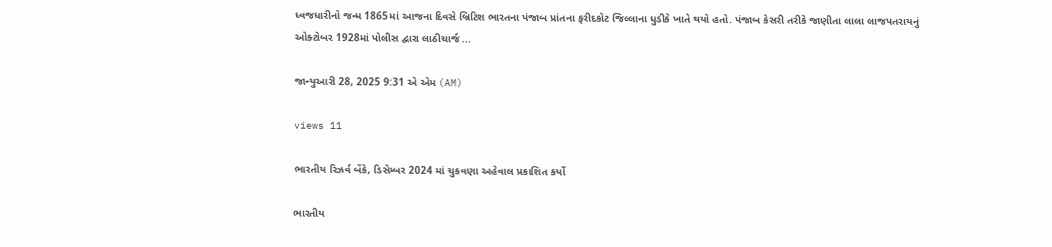ધ્વજધારીનો જન્મ 1865માં આજના દિવસે બ્રિટિશ ભારતના પંજાબ પ્રાંતના ફરીદકોટ જિલ્લાના ધુડીકે ખાતે થયો હતો. પંજાબ કેસરી તરીકે જાણીતા લાલા લાજપતરાયનું ઓક્ટોબર 1928માં પોલીસ દ્વારા લાઠીચાર્જ ...

જાન્યુઆરી 28, 2025 9:31 એ એમ (AM)

views 11

ભારતીય રિઝર્વ બેંકે, ડિસેમ્બર 2024 માં ચુકવણા અહેવાલ પ્રકાશિત કર્યો

ભારતીય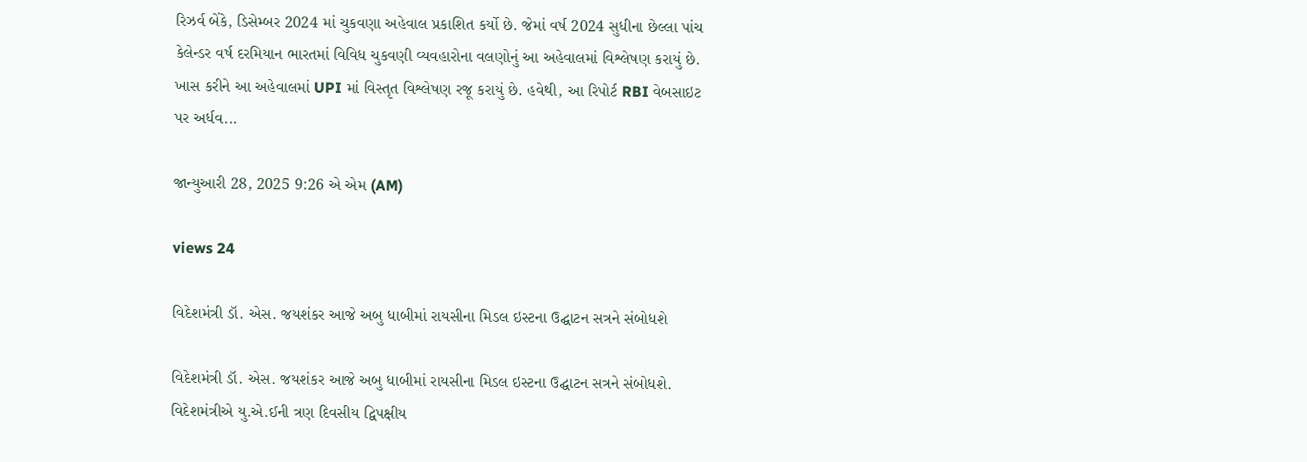રિઝર્વ બેંકે, ડિસેમ્બર 2024 માં ચુકવણા અહેવાલ પ્રકાશિત કર્યો છે. જેમાં વર્ષ 2024 સુધીના છેલ્લા પાંચ કેલેન્ડર વર્ષ દરમિયાન ભારતમાં વિવિધ ચુકવણી વ્યવહારોના વલણોનું આ અહેવાલમાં વિશ્લેષણ કરાયું છે. ખાસ કરીને આ અહેવાલમાં UPI માં વિસ્તૃત વિશ્લેષણ રજૂ કરાયું છે. હવેથી, આ રિપોર્ટ RBI વેબસાઇટ પર અર્ધવ...

જાન્યુઆરી 28, 2025 9:26 એ એમ (AM)

views 24

વિદેશમંત્રી ડૉ. એસ. જયશંકર આજે અબુ ધાબીમાં રાયસીના મિડલ ઇસ્ટના ઉદ્ઘાટન સત્રને સંબોધશે

વિદેશમંત્રી ડૉ. એસ. જયશંકર આજે અબુ ધાબીમાં રાયસીના મિડલ ઇસ્ટના ઉદ્ઘાટન સત્રને સંબોધશે. વિદેશમંત્રીએ યુ.એ.ઈની ત્રણ દિવસીય દ્વિપક્ષીય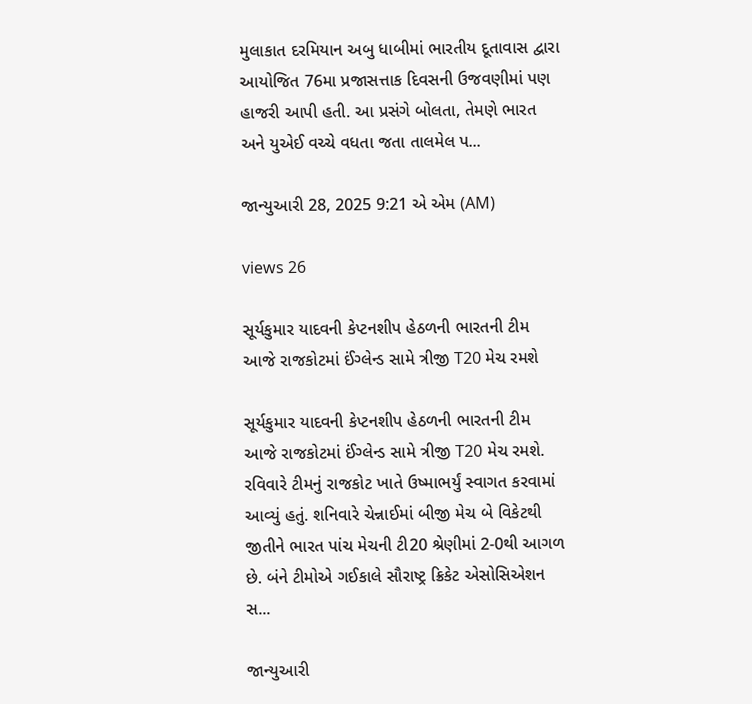મુલાકાત દરમિયાન અબુ ધાબીમાં ભારતીય દૂતાવાસ દ્વારા આયોજિત 76મા પ્રજાસત્તાક દિવસની ઉજવણીમાં પણ હાજરી આપી હતી. આ પ્રસંગે બોલતા, તેમણે ભારત અને યુએઈ વચ્ચે વધતા જતા તાલમેલ પ...

જાન્યુઆરી 28, 2025 9:21 એ એમ (AM)

views 26

સૂર્યકુમાર યાદવની કેપ્ટનશીપ હેઠળની ભારતની ટીમ આજે રાજકોટમાં ઈંગ્લેન્ડ સામે ત્રીજી T20 મેચ રમશે

સૂર્યકુમાર યાદવની કેપ્ટનશીપ હેઠળની ભારતની ટીમ આજે રાજકોટમાં ઈંગ્લેન્ડ સામે ત્રીજી T20 મેચ રમશે. રવિવારે ટીમનું રાજકોટ ખાતે ઉષ્માભર્યું સ્વાગત કરવામાં આવ્યું હતું. શનિવારે ચેન્નાઈમાં બીજી મેચ બે વિકેટથી જીતીને ભારત પાંચ મેચની ટી20 શ્રેણીમાં 2-0થી આગળ છે. બંને ટીમોએ ગઈકાલે સૌરાષ્ટ્ર ક્રિકેટ એસોસિએશન સ...

જાન્યુઆરી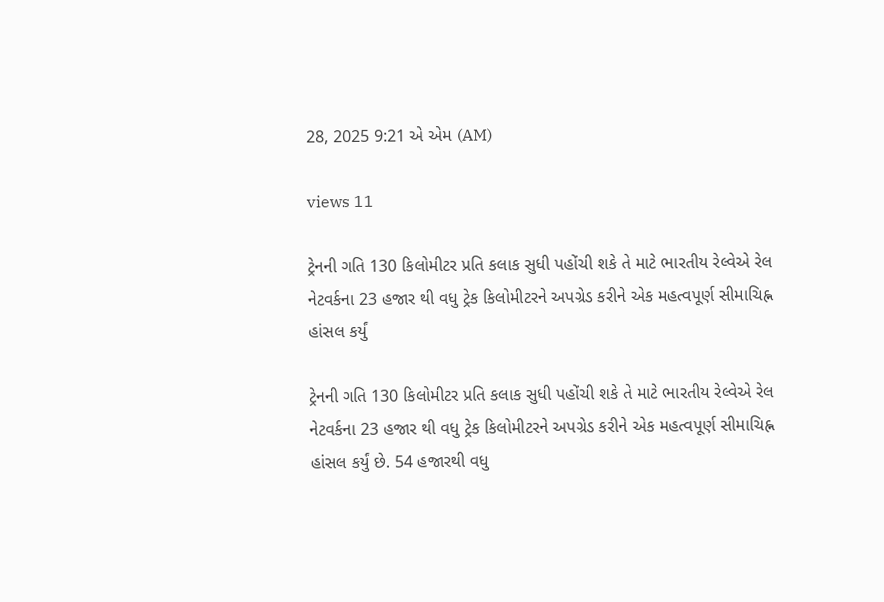28, 2025 9:21 એ એમ (AM)

views 11

ટ્રેનની ગતિ 130 કિલોમીટર પ્રતિ કલાક સુધી પહોંચી શકે તે માટે ભારતીય રેલ્વેએ રેલ નેટવર્કના 23 હજાર થી વધુ ટ્રેક કિલોમીટરને અપગ્રેડ કરીને એક મહત્વપૂર્ણ સીમાચિહ્ન હાંસલ કર્યું

ટ્રેનની ગતિ 130 કિલોમીટર પ્રતિ કલાક સુધી પહોંચી શકે તે માટે ભારતીય રેલ્વેએ રેલ નેટવર્કના 23 હજાર થી વધુ ટ્રેક કિલોમીટરને અપગ્રેડ કરીને એક મહત્વપૂર્ણ સીમાચિહ્ન હાંસલ કર્યું છે. 54 હજારથી વધુ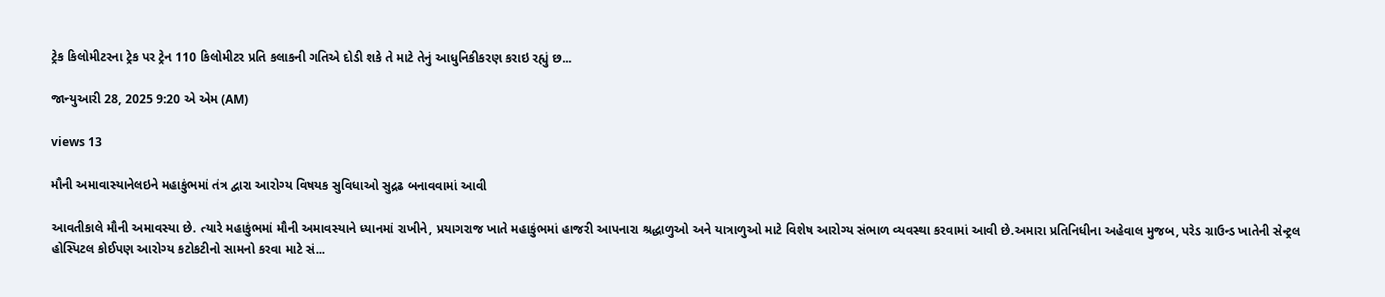ટ્રેક કિલોમીટરના ટ્રેક પર ટ્રેન 110 કિલોમીટર પ્રતિ કલાકની ગતિએ દોડી શકે તે માટે તેનું આધુનિકીકરણ કરાઇ રહ્યું છ...

જાન્યુઆરી 28, 2025 9:20 એ એમ (AM)

views 13

મૌની અમાવાસ્યાનેલઇને મહાકુંભમાં તંત્ર દ્વારા આરોગ્ય વિષયક સુવિધાઓ સુદ્રઢ બનાવવામાં આવી

આવતીકાલે મૌની અમાવસ્યા છે. ત્યારે મહાકુંભમાં મૌની અમાવસ્યાને ધ્યાનમાં રાખીને, પ્રયાગરાજ ખાતે મહાકુંભમાં હાજરી આપનારા શ્રદ્ધાળુઓ અને યાત્રાળુઓ માટે વિશેષ આરોગ્ય સંભાળ વ્યવસ્થા કરવામાં આવી છે.અમારા પ્રતિનિધીના અહેવાલ મુજબ, પરેડ ગ્રાઉન્ડ ખાતેની સેન્ટ્રલ હોસ્પિટલ કોઈપણ આરોગ્ય કટોકટીનો સામનો કરવા માટે સં...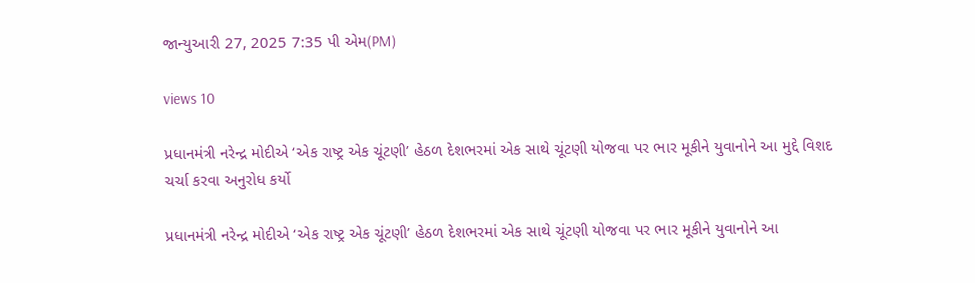જાન્યુઆરી 27, 2025 7:35 પી એમ(PM)

views 10

પ્રધાનમંત્રી નરેન્દ્ર મોદીએ ‘એક રાષ્ટ્ર એક ચૂંટણી’ હેઠળ દેશભરમાં એક સાથે ચૂંટણી યોજવા પર ભાર મૂકીને યુવાનોને આ મુદ્દે વિશદ ચર્ચા કરવા અનુરોધ કર્યો

પ્રધાનમંત્રી નરેન્દ્ર મોદીએ ‘એક રાષ્ટ્ર એક ચૂંટણી’ હેઠળ દેશભરમાં એક સાથે ચૂંટણી યોજવા પર ભાર મૂકીને યુવાનોને આ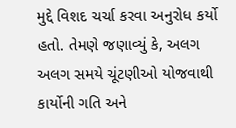મુદ્દે વિશદ ચર્ચા કરવા અનુરોધ કર્યો હતો. તેમણે જણાવ્યું કે, અલગ અલગ સમયે ચૂંટણીઓ યોજવાથી કાર્યોની ગતિ અને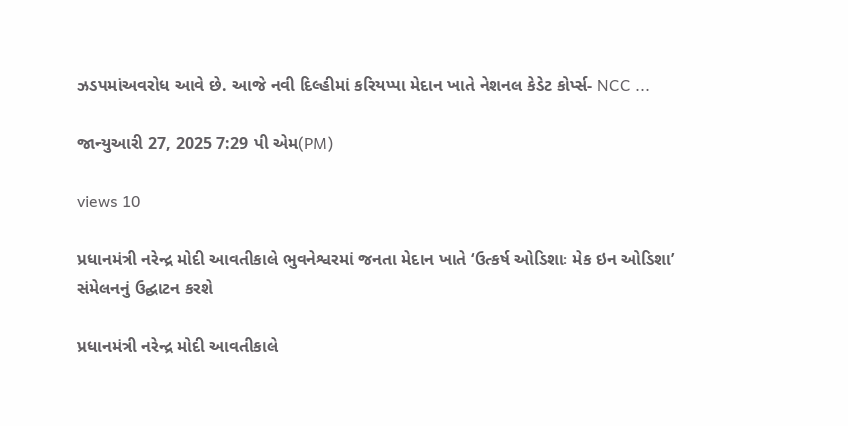ઝડપમાંઅવરોધ આવે છે. આજે નવી દિલ્હીમાં કરિયપ્પા મેદાન ખાતે નેશનલ કેડેટ કોર્પ્સ- NCC ...

જાન્યુઆરી 27, 2025 7:29 પી એમ(PM)

views 10

પ્રધાનમંત્રી નરેન્દ્ર મોદી આવતીકાલે ભુવનેશ્વરમાં જનતા મેદાન ખાતે ‘ઉત્કર્ષ ઓડિશાઃ મેક ઇન ઓડિશા’ સંમેલનનું ઉદ્ઘાટન કરશે

પ્રધાનમંત્રી નરેન્દ્ર મોદી આવતીકાલે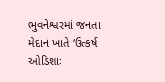ભુવનેશ્વરમાં જનતા મેદાન ખાતે ‘ઉત્કર્ષ ઓડિશાઃ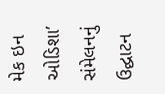મેક ઇન ઓડિશા’ સંમેલનનું  ઉદ્ઘાટન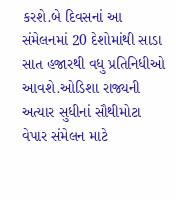કરશે.બે દિવસનાં આ સંમેલનમાં 20 દેશોમાંથી સાડા સાત હજારથી વધુ પ્રતિનિધીઓ આવશે.ઓડિશા રાજ્યની અત્યાર સુધીનાં સૌથીમોટા વેપાર સંમેલન માટે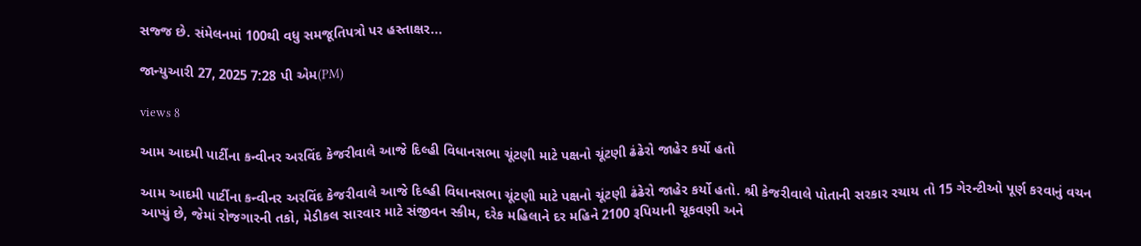સજ્જ છે. સંમેલનમાં 100થી વધુ સમજૂતિપત્રો પર હસ્તાક્ષર...

જાન્યુઆરી 27, 2025 7:28 પી એમ(PM)

views 8

આમ આદમી પાર્ટીના કન્વીનર અરવિંદ કેજરીવાલે આજે દિલ્હી વિધાનસભા ચૂંટણી માટે પક્ષનો ચૂંટણી ઢંઢેરો જાહેર કર્યો હતો

આમ આદમી પાર્ટીના કન્વીનર અરવિંદ કેજરીવાલે આજે દિલ્હી વિધાનસભા ચૂંટણી માટે પક્ષનો ચૂંટણી ઢંઢેરો જાહેર કર્યો હતો. શ્રી કેજરીવાલે પોતાની સરકાર રચાય તો 15 ગેરન્ટીઓ પૂર્ણ કરવાનું વચન આપ્યું છે, જેમાં રોજગારની તકો, મેડીકલ સારવાર માટે સંજીવન સ્કીમ, દરેક મહિલાને દર મહિને 2100 રૂપિયાની ચૂકવણી અને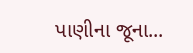પાણીના જૂના...